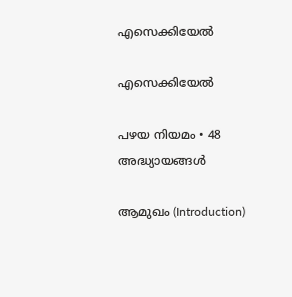എസെക്കിയേൽ

എസെക്കിയേല്‍

പഴയ നിയമം • 48 അദ്ധ്യായങ്ങൾ

ആമുഖം (Introduction)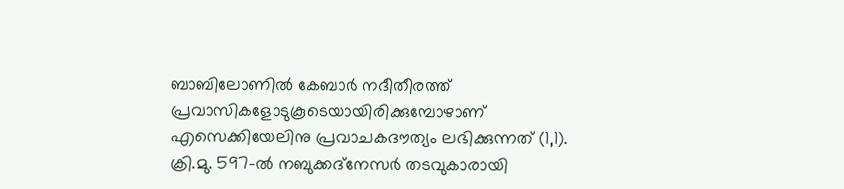ബാബിലോണില്‍ കേബാര്‍ നദീതീരത്ത് പ്രവാസികളോടുകൂടെയായിരിക്കുമ്പോഴാണ് എസെക്കിയേലിനു പ്രവാചകദൗത്യം ലഭിക്കുന്നത് (1,1). ക്രി.മു. 597-ല്‍ നബുക്കദ്‌നേസര്‍ തടവുകാരായി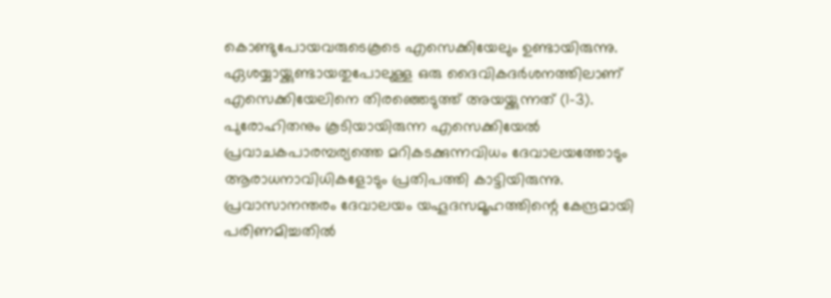കൊണ്ടുപോയവരുടെകൂടെ എസെക്കിയേലും ഉണ്ടായിരുന്നു. ഏശയ്യായ്ക്കുണ്ടായതുപോലുള്ള ഒരു ദൈവികദര്‍ശനത്തിലാണ് എസെക്കിയേലിനെ തിരഞ്ഞെടുത്ത് അയയ്ക്കുന്നത് (1-3). പുരോഹിതനും കൂടിയായിരുന്ന എസെക്കിയേല്‍ പ്രവാചകപാരമ്പര്യത്തെ മറികടക്കുന്നവിധം ദേവാലയത്തോടും ആരാധനാവിധികളോടും പ്രതിപത്തി കാട്ടിയിരുന്നു. പ്രവാസാനന്തരം ദേവാലയം യഹൂദസമൂഹത്തിന്റെ കേന്ദ്രമായി പരിണമിച്ചതില്‍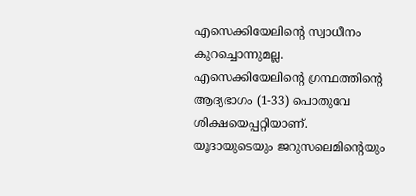എസെക്കിയേലിന്റെ സ്വാധീനം കുറച്ചൊന്നുമല്ല. എസെക്കിയേലിന്റെ ഗ്രന്ഥത്തിന്റെ ആദ്യഭാഗം (1-33) പൊതുവേ ശിക്ഷയെപ്പറ്റിയാണ്. യൂദായുടെയും ജറുസലെമിന്റെയും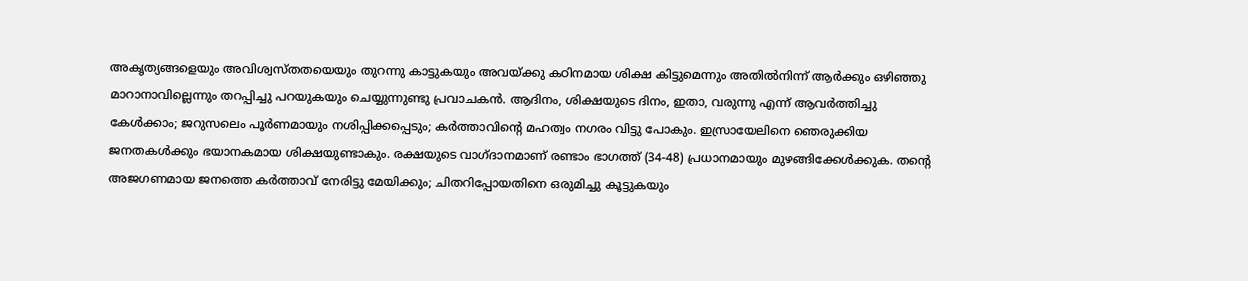അകൃത്യങ്ങളെയും അവിശ്വസ്തതയെയും തുറന്നു കാട്ടുകയും അവയ്ക്കു കഠിനമായ ശിക്ഷ കിട്ടുമെന്നും അതില്‍നിന്ന് ആര്‍ക്കും ഒഴിഞ്ഞു മാറാനാവില്ലെന്നും തറപ്പിച്ചു പറയുകയും ചെയ്യുന്നുണ്ടു പ്രവാചകന്‍. ആദിനം, ശിക്ഷയുടെ ദിനം, ഇതാ, വരുന്നു എന്ന് ആവര്‍ത്തിച്ചു കേള്‍ക്കാം; ജറുസലെം പൂര്‍ണമായും നശിപ്പിക്കപ്പെടും; കര്‍ത്താവിന്റെ മഹത്വം നഗരം വിട്ടു പോകും. ഇസ്രായേലിനെ ഞെരുക്കിയ ജനതകള്‍ക്കും ഭയാനകമായ ശിക്ഷയുണ്ടാകും. രക്ഷയുടെ വാഗ്ദാനമാണ് രണ്ടാം ഭാഗത്ത് (34-48) പ്രധാനമായും മുഴങ്ങിക്കേള്‍ക്കുക. തന്റെ അജഗണമായ ജനത്തെ കര്‍ത്താവ് നേരിട്ടു മേയിക്കും; ചിതറിപ്പോയതിനെ ഒരുമിച്ചു കൂട്ടുകയും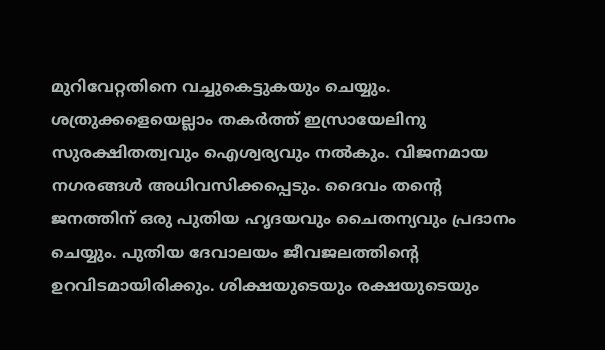മുറിവേറ്റതിനെ വച്ചുകെട്ടുകയും ചെയ്യും. ശത്രുക്കളെയെല്ലാം തകര്‍ത്ത് ഇസ്രായേലിനു സുരക്ഷിതത്വവും ഐശ്വര്യവും നല്‍കും. വിജനമായ നഗരങ്ങള്‍ അധിവസിക്കപ്പെടും. ദൈവം തന്റെ ജനത്തിന് ഒരു പുതിയ ഹൃദയവും ചൈതന്യവും പ്രദാനം ചെയ്യും. പുതിയ ദേവാലയം ജീവജലത്തിന്റെ ഉറവിടമായിരിക്കും. ശിക്ഷയുടെയും രക്ഷയുടെയും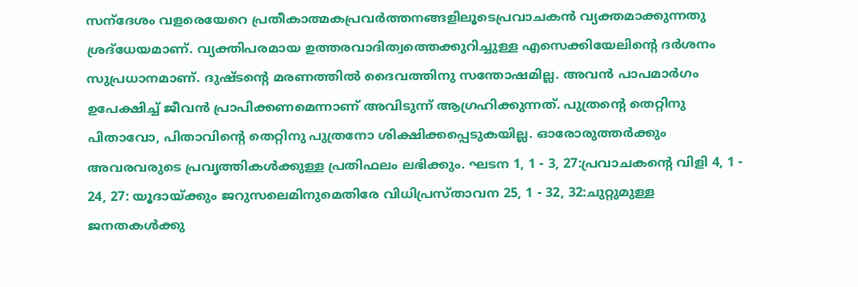സന്‌ദേശം വളരെയേറെ പ്രതീകാത്മകപ്രവര്‍ത്തനങ്ങളിലൂടെപ്രവാചകന്‍ വ്യക്തമാക്കുന്നതു ശ്രദ്‌ധേയമാണ്. വ്യക്തിപരമായ ഉത്തരവാദിത്വത്തെക്കുറിച്ചുള്ള എസെക്കിയേലിന്റെ ദര്‍ശനം സുപ്രധാനമാണ്. ദുഷ്ടന്റെ മരണത്തില്‍ ദൈവത്തിനു സന്തോഷമില്ല. അവന്‍ പാപമാര്‍ഗം ഉപേക്ഷിച്ച് ജീവന്‍ പ്രാപിക്കണമെന്നാണ് അവിടുന്ന് ആഗ്രഹിക്കുന്നത്. പുത്രന്റെ തെറ്റിനു പിതാവോ, പിതാവിന്റെ തെറ്റിനു പുത്രനോ ശിക്ഷിക്കപ്പെടുകയില്ല. ഓരോരുത്തര്‍ക്കും അവരവരുടെ പ്രവൃത്തികള്‍ക്കുള്ള പ്രതിഫലം ലഭിക്കും. ഘടന 1, 1 - 3, 27:പ്രവാചകന്റെ വിളി 4, 1 - 24, 27: യൂദായ്ക്കും ജറുസലെമിനുമെതിരേ വിധിപ്രസ്താവന 25, 1 - 32, 32:ചുറ്റുമുള്ള ജനതകള്‍ക്കു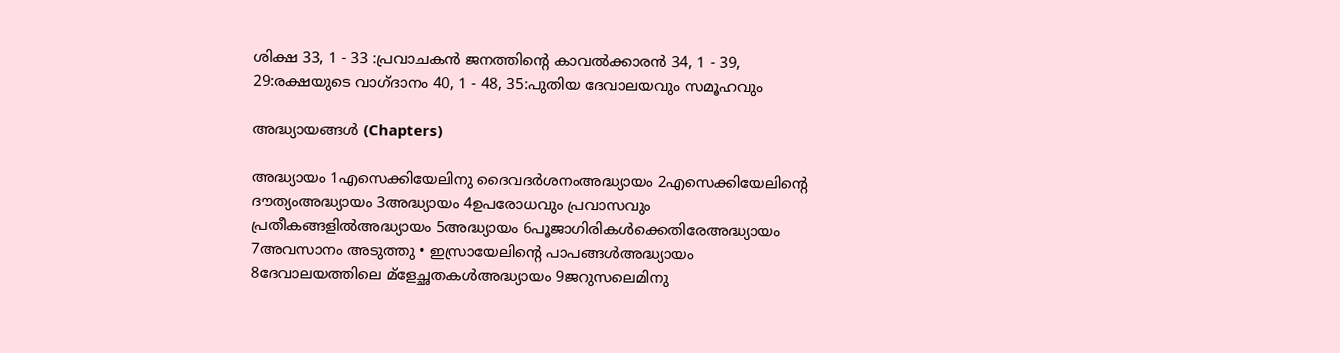ശിക്ഷ 33, 1 - 33 :പ്രവാചകന്‍ ജനത്തിന്റെ കാവല്‍ക്കാരന്‍ 34, 1 - 39, 29:രക്ഷയുടെ വാഗ്ദാനം 40, 1 - 48, 35:പുതിയ ദേവാലയവും സമൂഹവും

അദ്ധ്യായങ്ങൾ (Chapters)

അദ്ധ്യായം 1എസെക്കിയേലിനു ദൈവദര്‍ശനംഅദ്ധ്യായം 2എസെക്കിയേലിന്റെ ദൗത്യംഅദ്ധ്യായം 3അദ്ധ്യായം 4ഉപരോധവും പ്രവാസവും പ്രതീകങ്ങളില്‍അദ്ധ്യായം 5അദ്ധ്യായം 6പൂജാഗിരികള്‍ക്കെതിരേഅദ്ധ്യായം 7അവസാനം അടുത്തു • ഇസ്രായേലിന്റെ പാപങ്ങള്‍അദ്ധ്യായം 8ദേവാലയത്തിലെ മ്‌ളേച്ഛതകള്‍അദ്ധ്യായം 9ജറുസലെമിനു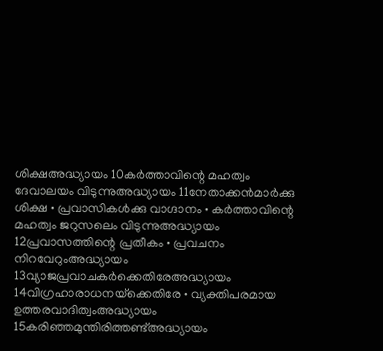ശിക്ഷഅദ്ധ്യായം 10കര്‍ത്താവിന്റെ മഹത്വം ദേവാലയം വിടുന്നുഅദ്ധ്യായം 11നേതാക്കന്‍മാര്‍ക്കു ശിക്ഷ • പ്രവാസികള്‍ക്കു വാഗ്ദാനം • കര്‍ത്താവിന്റെ മഹത്വം ജറുസലെം വിടുന്നുഅദ്ധ്യായം 12പ്രവാസത്തിന്റെ പ്രതീകം • പ്രവചനം നിറവേറുംഅദ്ധ്യായം 13വ്യാജപ്രവാചകര്‍ക്കെതിരേഅദ്ധ്യായം 14വിഗ്രഹാരാധനയ്‌ക്കെതിരേ • വ്യക്തിപരമായ ഉത്തരവാദിത്വംഅദ്ധ്യായം 15കരിഞ്ഞമുന്തിരിത്തണ്ട്അദ്ധ്യായം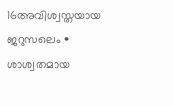16അവിശ്വസ്തയായ ജറുസലെം • ശാശ്വതമായ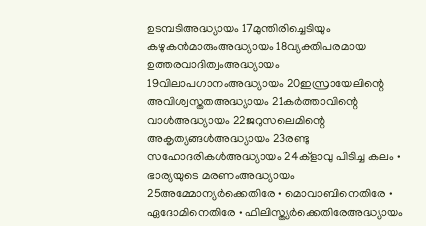ഉടമ്പടിഅദ്ധ്യായം 17മുന്തിരിച്ചെടിയും കഴുകന്‍മാരുംഅദ്ധ്യായം 18വ്യക്തിപരമായ ഉത്തരവാദിത്വംഅദ്ധ്യായം 19വിലാപഗാനംഅദ്ധ്യായം 20ഇസ്രായേലിന്റെ അവിശ്വസ്തതഅദ്ധ്യായം 21കര്‍ത്താവിന്റെ വാള്‍അദ്ധ്യായം 22ജറുസലെമിന്റെ അകൃത്യങ്ങള്‍അദ്ധ്യായം 23രണ്ടു സഹോദരികള്‍അദ്ധ്യായം 24ക്‌ളാവു പിടിച്ച കലം • ഭാര്യയുടെ മരണംഅദ്ധ്യായം 25അമ്മോന്യര്‍ക്കെതിരേ • മൊവാബിനെതിരേ • ഏദോമിനെതിരേ • ഫിലിസ്ത്യര്‍ക്കെതിരേഅദ്ധ്യായം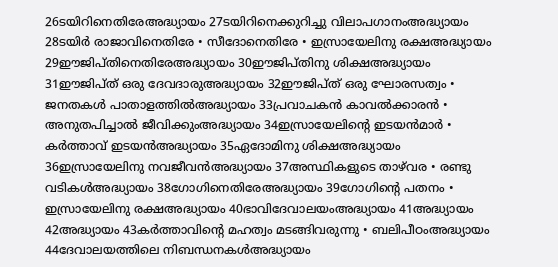26ടയിറിനെതിരേഅദ്ധ്യായം 27ടയിറിനെക്കുറിച്ചു വിലാപഗാനംഅദ്ധ്യായം 28ടയിര്‍ രാജാവിനെതിരേ • സീദോനെതിരേ • ഇസ്രായേലിനു രക്ഷഅദ്ധ്യായം 29ഈജിപ്തിനെതിരേഅദ്ധ്യായം 30ഈജിപ്തിനു ശിക്ഷഅദ്ധ്യായം 31ഈജിപ്ത് ഒരു ദേവദാരുഅദ്ധ്യായം 32ഈജിപ്ത് ഒരു ഘോരസത്വം • ജനതകള്‍ പാതാളത്തില്‍അദ്ധ്യായം 33പ്രവാചകന്‍ കാവല്‍ക്കാരന്‍ • അനുതപിച്ചാല്‍ ജീവിക്കുംഅദ്ധ്യായം 34ഇസ്രായേലിന്റെ ഇടയന്‍മാര്‍ • കര്‍ത്താവ് ഇടയന്‍അദ്ധ്യായം 35ഏദോമിനു ശിക്ഷഅദ്ധ്യായം 36ഇസ്രായേലിനു നവജീവന്‍അദ്ധ്യായം 37അസ്ഥികളുടെ താഴ്‌വര • രണ്ടു വടികള്‍അദ്ധ്യായം 38ഗോഗിനെതിരേഅദ്ധ്യായം 39ഗോഗിന്റെ പതനം • ഇസ്രായേലിനു രക്ഷഅദ്ധ്യായം 40ഭാവിദേവാലയംഅദ്ധ്യായം 41അദ്ധ്യായം 42അദ്ധ്യായം 43കര്‍ത്താവിന്റെ മഹത്വം മടങ്ങിവരുന്നു • ബലിപീഠംഅദ്ധ്യായം 44ദേവാലയത്തിലെ നിബന്ധനകള്‍അദ്ധ്യായം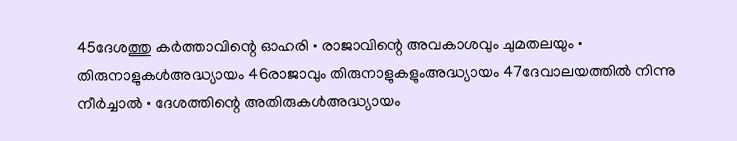45ദേശത്തു കര്‍ത്താവിന്റെ ഓഹരി • രാജാവിന്റെ അവകാശവും ചുമതലയും • തിരുനാളുകള്‍അദ്ധ്യായം 46രാജാവും തിരുനാളുകളുംഅദ്ധ്യായം 47ദേവാലയത്തില്‍ നിന്നു നീര്‍ച്ചാല്‍ • ദേശത്തിന്റെ അതിരുകള്‍അദ്ധ്യായം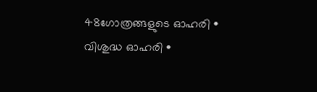48ഗോത്രങ്ങളുടെ ഓഹരി • വിശുദ്ധ ഓഹരി •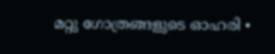മറ്റു ഗോത്രങ്ങളുടെ ഓഹരി •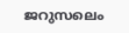ജറുസലെം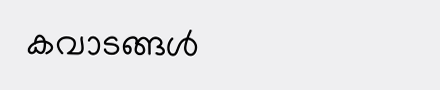കവാടങ്ങള്‍